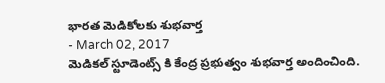భారత మెడికోలకు శుభవార్త
- March 02, 2017
మెడికల్ స్టూడెంట్స్ కి కేంద్ర ప్రభుత్వం శుభవార్త అందించింది.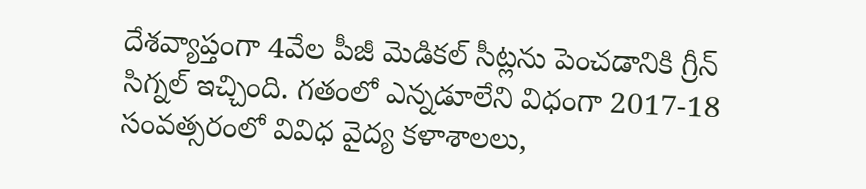దేశవ్యాప్తంగా 4వేల పీజీ మెడికల్ సీట్లను పెంచడానికి గ్రీన్ సిగ్నల్ ఇచ్చింది. గతంలో ఎన్నడూలేని విధంగా 2017-18 సంవత్సరంలో వివిధ వైద్య కళాశాలలు,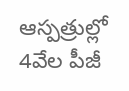ఆస్పత్రుల్లో 4వేల పీజీ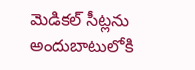మెడికల్ సీట్లను అందుబాటులోకి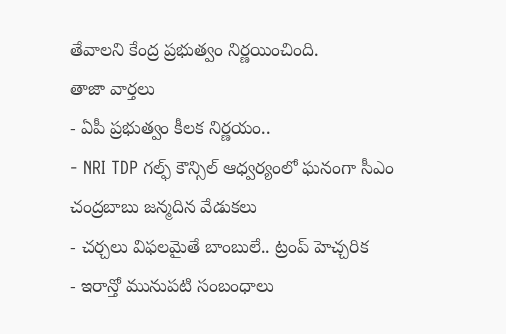తేవాలని కేంద్ర ప్రభుత్వం నిర్ణయించింది.
తాజా వార్తలు
- ఏపీ ప్రభుత్వం కీలక నిర్ణయం..
- NRI TDP గల్ఫ్ కౌన్సిల్ ఆధ్వర్యంలో ఘనంగా సీఎం చంద్రబాబు జన్మదిన వేడుకలు
- చర్చలు విఫలమైతే బాంబులే.. ట్రంప్ హెచ్చరిక
- ఇరాన్తో మునుపటి సంబంధాలు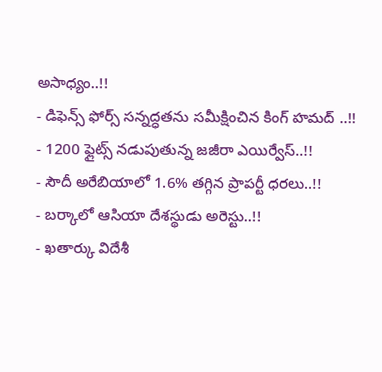అసాధ్యం..!!
- డిఫెన్స్ ఫోర్స్ సన్నద్ధతను సమీక్షించిన కింగ్ హమద్ ..!!
- 1200 ఫ్లైట్స్ నడుపుతున్న జజీరా ఎయిర్వేస్..!!
- సౌదీ అరేబియాలో 1.6% తగ్గిన ప్రాపర్టీ ధరలు..!!
- బర్కాలో ఆసియా దేశస్థుడు అరెస్టు..!!
- ఖతార్కు విదేశీ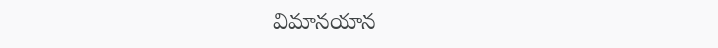విమానయాన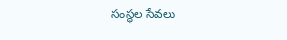సంస్థల సేవలు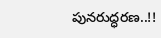పునరుద్ధరణ..!!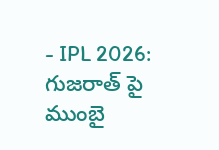- IPL 2026: గుజరాత్ పై ముంబై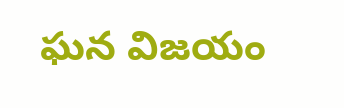ఘన విజయం